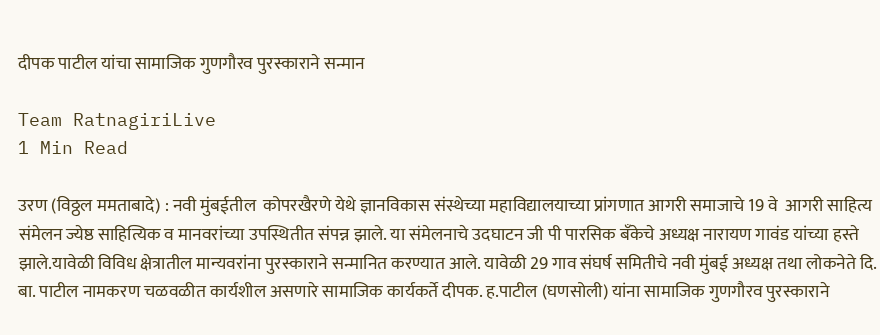दीपक पाटील यांचा सामाजिक गुणगौरव पुरस्काराने सन्मान

Team RatnagiriLive
1 Min Read

उरण (विठ्ठल ममताबादे) : नवी मुंबईतील  कोपरखैरणे येथे ज्ञानविकास संस्थेच्या महाविद्यालयाच्या प्रांगणात आगरी समाजाचे 19 वे  आगरी साहित्य संमेलन ज्येष्ठ साहित्यिक व मानवरांच्या उपस्थितीत संपन्न झाले. या संमेलनाचे उदघाटन जी पी पारसिक बँकेचे अध्यक्ष नारायण गावंड यांच्या हस्ते झाले.यावेळी विविध क्षेत्रातील मान्यवरांना पुरस्काराने सन्मानित करण्यात आले. यावेळी 29 गाव संघर्ष समितीचे नवी मुंबई अध्यक्ष तथा लोकनेते दि. बा. पाटील नामकरण चळवळीत कार्यशील असणारे सामाजिक कार्यकर्ते दीपक. ह.पाटील (घणसोली) यांना सामाजिक गुणगौरव पुरस्काराने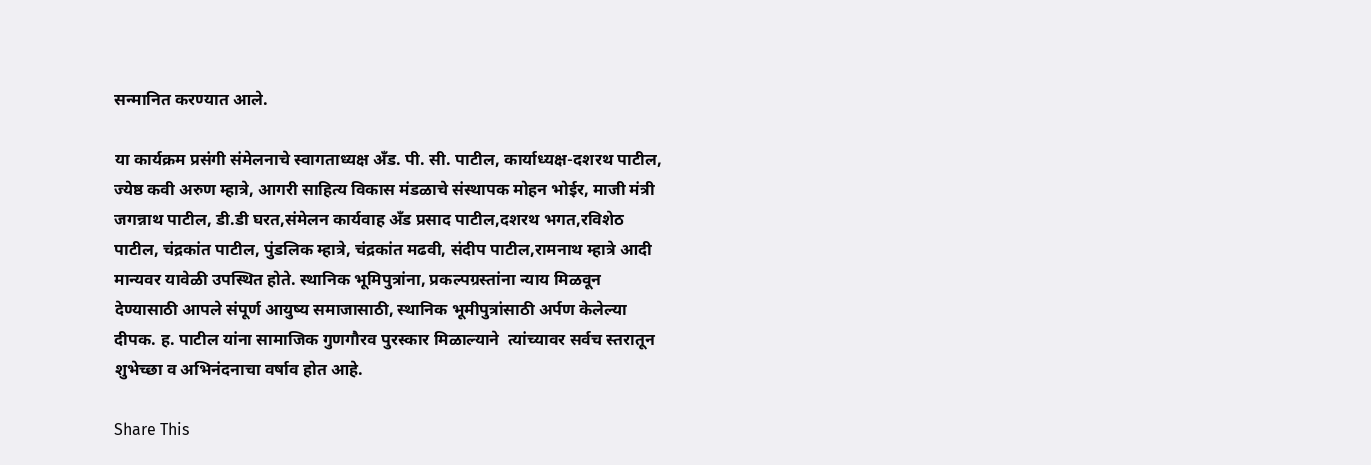सन्मानित करण्यात आले.

या कार्यक्रम प्रसंगी संमेलनाचे स्वागताध्यक्ष अँड. पी. सी. पाटील, कार्याध्यक्ष-दशरथ पाटील, ज्येष्ठ कवी अरुण म्हात्रे, आगरी साहित्य विकास मंडळाचे संस्थापक मोहन भोईर, माजी मंत्री जगन्नाथ पाटील, डी.डी घरत,संमेलन कार्यवाह अँड प्रसाद पाटील,दशरथ भगत,रविशेठ पाटील, चंद्रकांत पाटील, पुंडलिक म्हात्रे, चंद्रकांत मढवी, संदीप पाटील,रामनाथ म्हात्रे आदी मान्यवर यावेळी उपस्थित होते. स्थानिक भूमिपुत्रांना, प्रकल्पग्रस्तांना न्याय मिळवून देण्यासाठी आपले संपूर्ण आयुष्य समाजासाठी, स्थानिक भूमीपुत्रांसाठी अर्पण केलेल्या दीपक. ह. पाटील यांना सामाजिक गुणगौरव पुरस्कार मिळाल्याने  त्यांच्यावर सर्वच स्तरातून शुभेच्छा व अभिनंदनाचा वर्षाव होत आहे.

Share This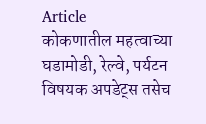Article
कोकणातील महत्वाच्या घडामोडी, रेल्वे, पर्यटन विषयक अपडेट्स तसेच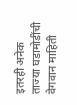इतरही अनेक ताज्या घडामोडींची वेगवान माहिती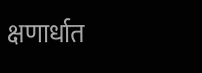क्षणार्धात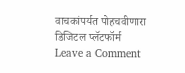वाचकांपर्यत पोहचवीणारा डिजिटल प्लॅटफॉर्म
Leave a Comment